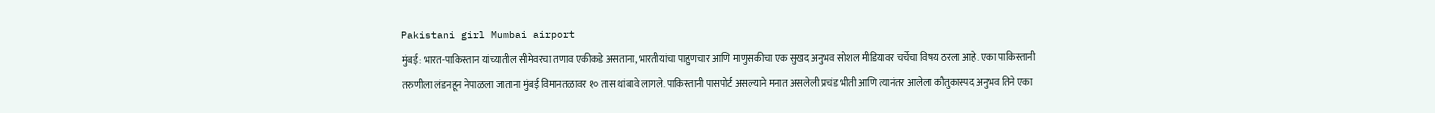Pakistani girl Mumbai airport
मुंबई: भारत-पाकिस्तान यांच्यातील सीमेवरचा तणाव एकीकडे असताना, भारतीयांचा पाहुणचार आणि माणुसकीचा एक सुखद अनुभव सोशल मीडियावर चर्चेचा विषय ठरला आहे. एका पाकिस्तानी तरुणीला लंडनहून नेपाळला जाताना मुंबई विमानतळावर १० तास थांबावे लागले. पाकिस्तानी पासपोर्ट असल्याने मनात असलेली प्रचंड भीती आणि त्यानंतर आलेला कौतुकास्पद अनुभव तिने एका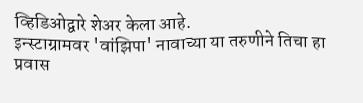व्हिडिओद्वारे शेअर केला आहे.
इन्स्टाग्रामवर 'वांझिपा' नावाच्या या तरुणीने तिचा हा प्रवास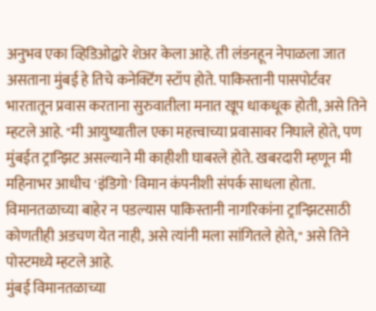अनुभव एका व्हिडिओद्वारे शेअर केला आहे. ती लंडनहून नेपाळला जात असताना मुंबई हे तिचे कनेक्टिंग स्टॉप होते. पाकिस्तानी पासपोर्टवर भारतातून प्रवास करताना सुरुवातीला मनात खूप धाकधूक होती, असे तिने म्हटले आहे. "मी आयुष्यातील एका महत्त्वाच्या प्रवासावर निघाले होते, पण मुंबईत ट्रान्झिट असल्याने मी काहीशी घाबरले होते. खबरदारी म्हणून मी महिनाभर आधीच 'इंडिगो' विमान कंपनीशी संपर्क साधला होता. विमानतळाच्या बाहेर न पडल्यास पाकिस्तानी नागरिकांना ट्रान्झिटसाठी कोणतीही अडचण येत नाही, असे त्यांनी मला सांगितले होते," असे तिने पोस्टमध्ये म्हटले आहे.
मुंबई विमानतळाच्या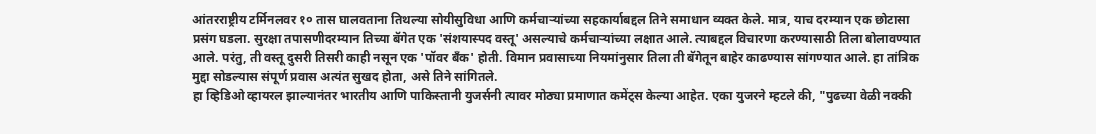आंतरराष्ट्रीय टर्मिनलवर १० तास घालवताना तिथल्या सोयीसुविधा आणि कर्मचाऱ्यांच्या सहकार्याबद्दल तिने समाधान व्यक्त केले. मात्र, याच दरम्यान एक छोटासा प्रसंग घडला. सुरक्षा तपासणीदरम्यान तिच्या बॅगेत एक 'संशयास्पद वस्तू' असल्याचे कर्मचाऱ्यांच्या लक्षात आले. त्याबद्दल विचारणा करण्यासाठी तिला बोलावण्यात आले. परंतु, ती वस्तू दुसरी तिसरी काही नसून एक 'पॉवर बँक' होती. विमान प्रवासाच्या नियमांनुसार तिला ती बॅगेतून बाहेर काढण्यास सांगण्यात आले. हा तांत्रिक मुद्दा सोडल्यास संपूर्ण प्रवास अत्यंत सुखद होता, असे तिने सांगितले.
हा व्हिडिओ व्हायरल झाल्यानंतर भारतीय आणि पाकिस्तानी युजर्सनी त्यावर मोठ्या प्रमाणात कमेंट्स केल्या आहेत. एका युजरने म्हटले की, "पुढच्या वेळी नक्की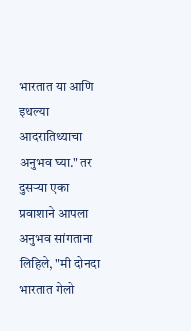भारतात या आणि इथल्या आदरातिथ्याचा अनुभव घ्या." तर दुसऱ्या एका प्रवाशाने आपला अनुभव सांगताना लिहिले, "मी दोनदा भारतात गेलो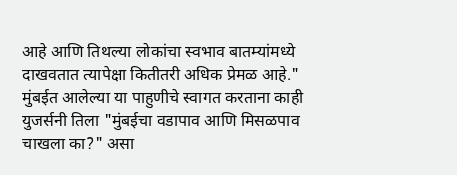आहे आणि तिथल्या लोकांचा स्वभाव बातम्यांमध्ये दाखवतात त्यापेक्षा कितीतरी अधिक प्रेमळ आहे."
मुंबईत आलेल्या या पाहुणीचे स्वागत करताना काही युजर्सनी तिला "मुंबईचा वडापाव आणि मिसळपाव चाखला का?" असा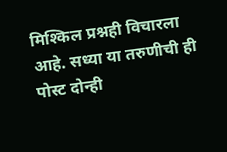मिश्किल प्रश्नही विचारला आहे. सध्या या तरुणीची ही पोस्ट दोन्ही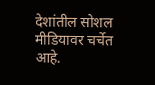देशांतील सोशल मीडियावर चर्चेत आहे.